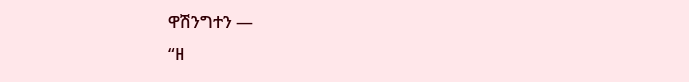ዋሽንግተን —
“ዘ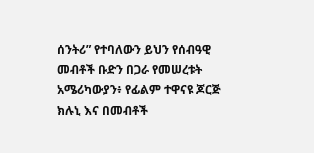ሰንትሪ” የተባለውን ይህን የሰብዓዊ መብቶች ቡድን በጋራ የመሠረቱት አሜሪካውያን፥ የፊልም ተዋናዩ ጆርጅ ክሉኒ እና በመብቶች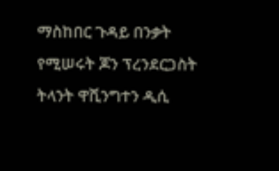ማስከበር ጉዳይ በንቃት የሚሠሩት ጆን ፕረንደርጋስት ትላንት ዋሺንግተን ዲሲ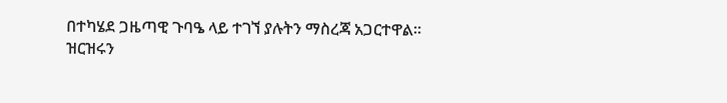በተካሄደ ጋዜጣዊ ጉባዔ ላይ ተገኘ ያሉትን ማስረጃ አጋርተዋል።
ዝርዝሩን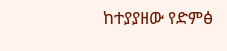ከተያያዘው የድምፅ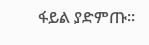ፋይል ያድምጡ።